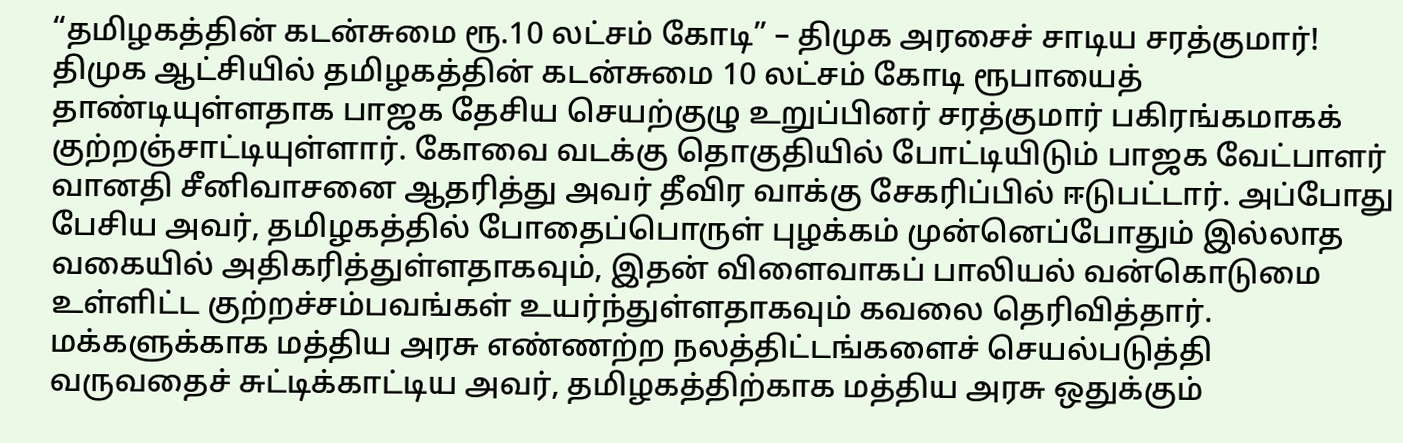“தமிழகத்தின் கடன்சுமை ரூ.10 லட்சம் கோடி” – திமுக அரசைச் சாடிய சரத்குமார்!
திமுக ஆட்சியில் தமிழகத்தின் கடன்சுமை 10 லட்சம் கோடி ரூபாயைத் தாண்டியுள்ளதாக பாஜக தேசிய செயற்குழு உறுப்பினர் சரத்குமார் பகிரங்கமாகக் குற்றஞ்சாட்டியுள்ளார். கோவை வடக்கு தொகுதியில் போட்டியிடும் பாஜக வேட்பாளர் வானதி சீனிவாசனை ஆதரித்து அவர் தீவிர வாக்கு சேகரிப்பில் ஈடுபட்டார். அப்போது பேசிய அவர், தமிழகத்தில் போதைப்பொருள் புழக்கம் முன்னெப்போதும் இல்லாத வகையில் அதிகரித்துள்ளதாகவும், இதன் விளைவாகப் பாலியல் வன்கொடுமை உள்ளிட்ட குற்றச்சம்பவங்கள் உயர்ந்துள்ளதாகவும் கவலை தெரிவித்தார்.
மக்களுக்காக மத்திய அரசு எண்ணற்ற நலத்திட்டங்களைச் செயல்படுத்தி வருவதைச் சுட்டிக்காட்டிய அவர், தமிழகத்திற்காக மத்திய அரசு ஒதுக்கும்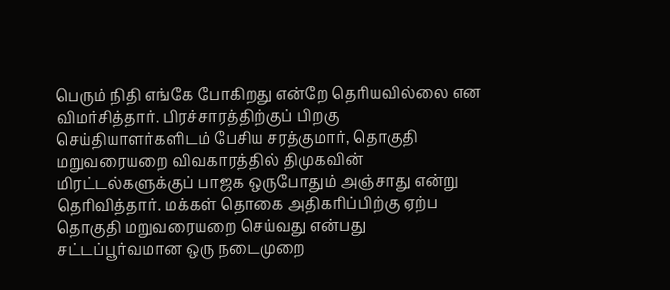பெரும் நிதி எங்கே போகிறது என்றே தெரியவில்லை என விமர்சித்தார். பிரச்சாரத்திற்குப் பிறகு செய்தியாளர்களிடம் பேசிய சரத்குமார், தொகுதி மறுவரையறை விவகாரத்தில் திமுகவின் மிரட்டல்களுக்குப் பாஜக ஒருபோதும் அஞ்சாது என்று தெரிவித்தார். மக்கள் தொகை அதிகரிப்பிற்கு ஏற்ப தொகுதி மறுவரையறை செய்வது என்பது சட்டப்பூர்வமான ஒரு நடைமுறை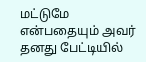மட்டுமே என்பதையும் அவர் தனது பேட்டியில்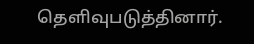தெளிவுபடுத்தினார்.